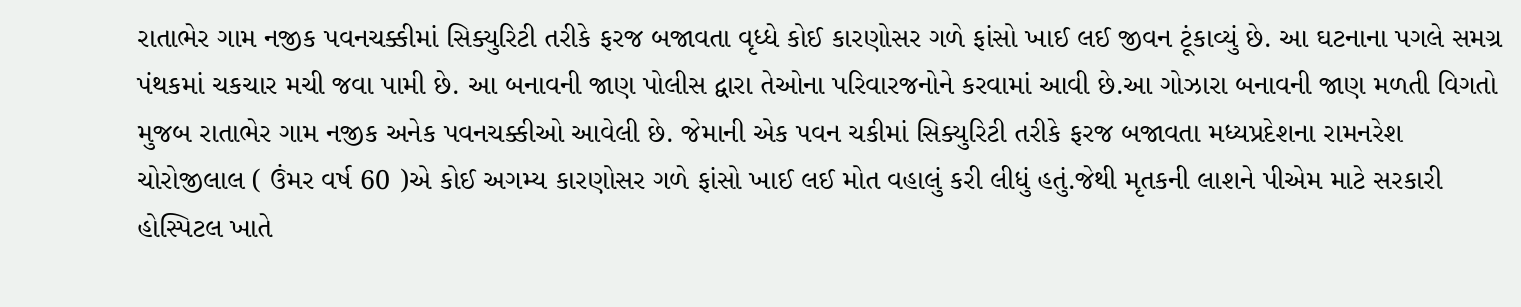રાતાભેર ગામ નજીક પવનચક્કીમાં સિક્યુરિટી તરીકે ફરજ બજાવતા વૃધ્ધે કોઈ કારણોસર ગળે ફાંસો ખાઈ લઈ જીવન ટૂંકાવ્યું છે. આ ઘટનાના પગલે સમગ્ર પંથકમાં ચકચાર મચી જવા પામી છે. આ બનાવની જાણ પોલીસ દ્વારા તેઓના પરિવારજનોને કરવામાં આવી છે.આ ગોઝારા બનાવની જાણ મળતી વિગતો મુજબ રાતાભેર ગામ નજીક અનેક પવનચક્કીઓ આવેલી છે. જેમાની એક પવન ચકીમાં સિક્યુરિટી તરીકે ફરજ બજાવતા મધ્યપ્રદેશના રામનરેશ ચોરોજીલાલ ( ઉંમર વર્ષ 60 )એ કોઈ અગમ્ય કારણોસર ગળે ફાંસો ખાઈ લઈ મોત વહાલું કરી લીધું હતું.જેથી મૃતકની લાશને પીએમ માટે સરકારી હોસ્પિટલ ખાતે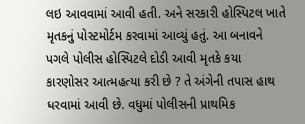લઇ આવવામાં આવી હતી. અને સરકારી હોસ્પિટલ ખાતે મૃતકનું પોસ્ટમોર્ટમ કરવામાં આવ્યું હતું. આ બનાવને પગલે પોલીસ હોસ્પિટલે દોડી આવી મૃતકે કયા કારણોસર આત્મહત્યા કરી છે ? તે અંગેની તપાસ હાથ ધરવામાં આવી છે. વધુમાં પોલીસની પ્રાથમિક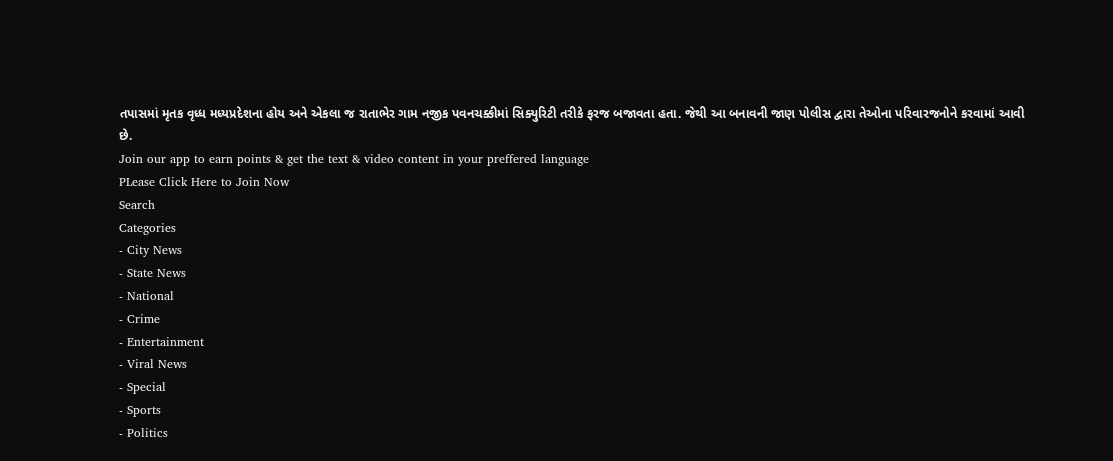તપાસમાં મૃતક વૃધ્ધ મધ્યપ્રદેશના હોય અને એકલા જ રાતાભેર ગામ નજીક પવનચક્કીમાં સિક્યુરિટી તરીકે ફરજ બજાવતા હતા. જેથી આ બનાવની જાણ પોલીસ દ્વારા તેઓના પરિવારજનોને કરવામાં આવી છે.
Join our app to earn points & get the text & video content in your preffered language
PLease Click Here to Join Now
Search
Categories
- City News
- State News
- National
- Crime
- Entertainment
- Viral News
- Special
- Sports
- Politics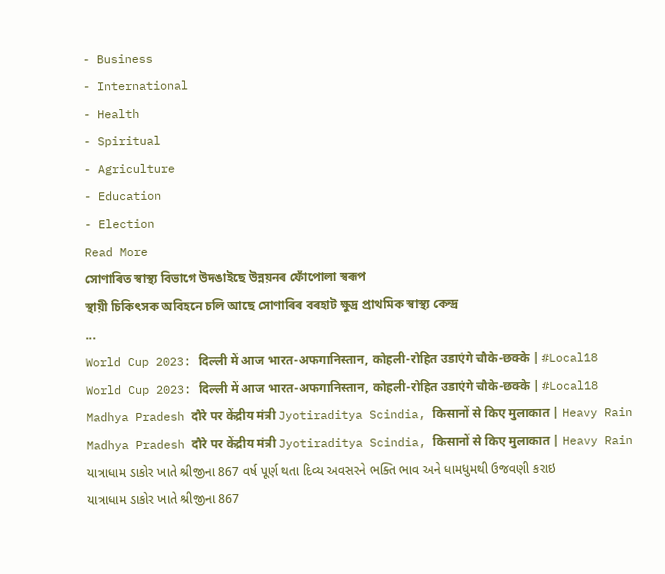- Business
- International
- Health
- Spiritual
- Agriculture
- Education
- Election
Read More
সোণাৰিত স্বাস্থ্য বিভাগে উদঙাইছে উন্নয়নৰ ফোঁপোলা স্বৰূপ
স্থায়ী চিকিৎসক অবিহনে চলি আছে সোণাৰিৰ বৰহাট ক্ষুদ্ৰ প্ৰাথমিক স্বাস্থ্য কেন্দ্ৰ
...
World Cup 2023: दिल्ली में आज भारत-अफगानिस्तान, कोहली-रोहित उडाएंगे चौके-छक्के | #Local18
World Cup 2023: दिल्ली में आज भारत-अफगानिस्तान, कोहली-रोहित उडाएंगे चौके-छक्के | #Local18
Madhya Pradesh दौरे पर केंद्रीय मंत्री Jyotiraditya Scindia, किसानों से किए मुलाकात | Heavy Rain
Madhya Pradesh दौरे पर केंद्रीय मंत्री Jyotiraditya Scindia, किसानों से किए मुलाकात | Heavy Rain
યાત્રાધામ ડાકોર ખાતે શ્રીજીના 867 વર્ષ પૂર્ણ થતા દિવ્ય અવસરને ભક્તિ ભાવ અને ધામધુમથી ઉજવણી કરાઇ
યાત્રાધામ ડાકોર ખાતે શ્રીજીના 867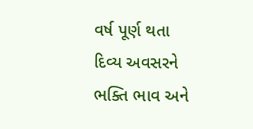વર્ષ પૂર્ણ થતા દિવ્ય અવસરને ભક્તિ ભાવ અને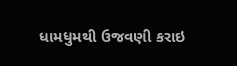ધામધુમથી ઉજવણી કરાઇ